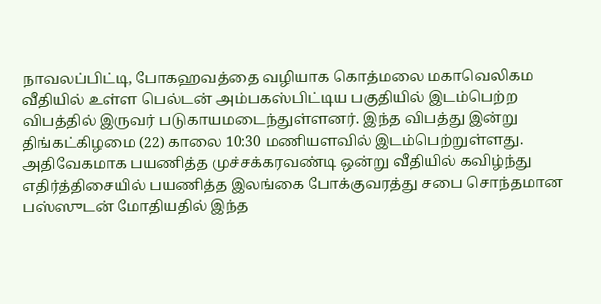நாவலப்பிட்டி, போகஹவத்தை வழியாக கொத்மலை மகாவெலிகம வீதியில் உள்ள பெல்டன் அம்பகஸ்பிட்டிய பகுதியில் இடம்பெற்ற விபத்தில் இருவர் படுகாயமடைந்துள்ளனர். இந்த விபத்து இன்று திங்கட்கிழமை (22) காலை 10:30 மணியளவில் இடம்பெற்றுள்ளது.
அதிவேகமாக பயணித்த முச்சக்கரவண்டி ஒன்று வீதியில் கவிழ்ந்து எதிர்த்திசையில் பயணித்த இலங்கை போக்குவரத்து சபை சொந்தமான பஸ்ஸுடன் மோதியதில் இந்த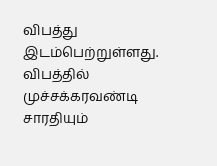விபத்து இடம்பெற்றுள்ளது.
விபத்தில் முச்சக்கரவண்டி சாரதியும்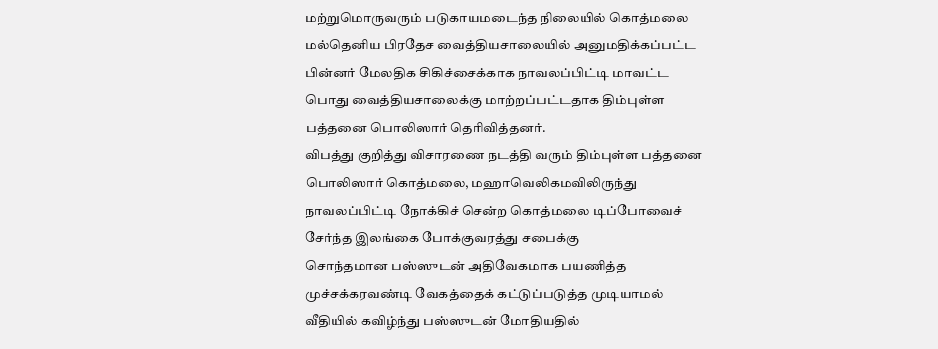மற்றுமொருவரும் படுகாயமடைந்த நிலையில் கொத்மலை மல்தெனிய பிரதேச வைத்தியசாலையில் அனுமதிக்கப்பட்ட பின்னர் மேலதிக சிகிச்சைக்காக நாவலப்பிட்டி மாவட்ட பொது வைத்தியசாலைக்கு மாற்றப்பட்டதாக திம்புள்ள பத்தனை பொலிஸார் தெரிவித்தனர்.
விபத்து குறித்து விசாரணை நடத்தி வரும் திம்புள்ள பத்தனை பொலிஸார் கொத்மலை, மஹாவெலிகமவிலிருந்து நாவலப்பிட்டி நோக்கிச் சென்ற கொத்மலை டிப்போவைச் சேர்ந்த இலங்கை போக்குவரத்து சபைக்கு
சொந்தமான பஸ்ஸுடன் அதிவேகமாக பயணித்த முச்சக்கரவண்டி வேகத்தைக் கட்டுப்படுத்த முடியாமல் வீதியில் கவிழ்ந்து பஸ்ஸுடன் மோதியதில்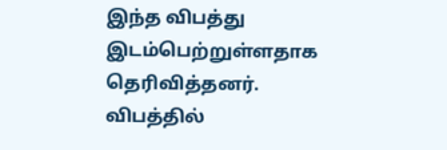இந்த விபத்து இடம்பெற்றுள்ளதாக தெரிவித்தனர்.
விபத்தில்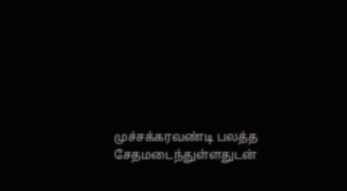முச்சக்கரவண்டி பலத்த சேதமடைந்துள்ளதுடன்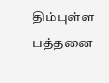திம்புள்ள பத்தனை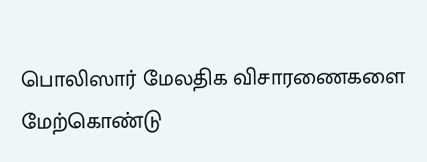பொலிஸார் மேலதிக விசாரணைகளை மேற்கொண்டு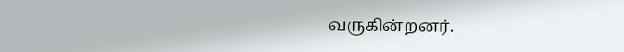வருகின்றனர்.